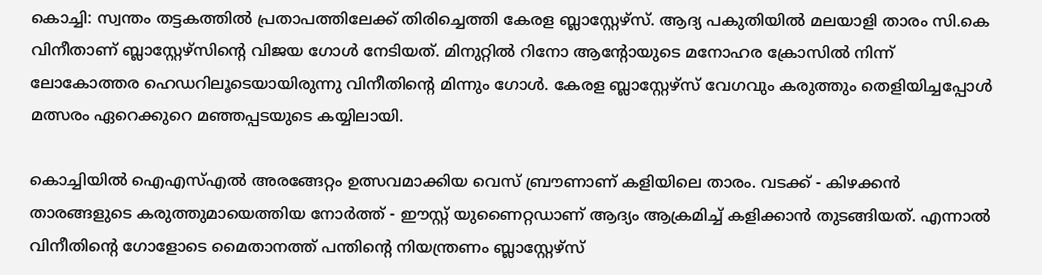കൊച്ചി: സ്വന്തം തട്ടകത്തില്‍ പ്രതാപത്തിലേക്ക് തിരിച്ചെത്തി കേരള ബ്ലാസ്റ്റേഴ്സ്. ആദ്യ പകുതിയില്‍ മലയാളി താരം സി.കെ വിനീതാണ് ബ്ലാസ്റ്റേഴ്സിന്‍റെ വിജയ ഗോള്‍ നേടിയത്. മിനുറ്റില്‍ റിനോ ആന്‍റോയുടെ മനോഹര ക്രോസില്‍ നിന്ന് ലോകോത്തര ഹെഡറിലൂടെയായിരുന്നു വിനീതിന്‍റെ മിന്നും ഗോള്‍. കേരള ബ്ലാസ്റ്റേഴ്സ് വേഗവും കരുത്തും തെളിയിച്ചപ്പോള്‍ മത്സരം ഏറെക്കുറെ മഞ്ഞപ്പടയുടെ കയ്യിലായി.

കൊച്ചിയില്‍ ഐഎസ്എല്‍ അരങ്ങേറ്റം ഉത്സവമാക്കിയ വെസ് ബ്രൗണാണ് കളിയിലെ താരം. വടക്ക് - കിഴക്കന്‍ താരങ്ങളുടെ കരുത്തുമായെത്തിയ നോര്‍ത്ത് - ഈസ്റ്റ് യുണൈറ്റഡാണ് ആദ്യം ആക്രമിച്ച് കളിക്കാന്‍ തുടങ്ങിയത്. എന്നാല്‍ വിനീതിന്‍റെ ഗോളോടെ മൈതാനത്ത് പന്തിന്‍റെ നിയന്ത്രണം ബ്ലാസ്റ്റേഴ്സ്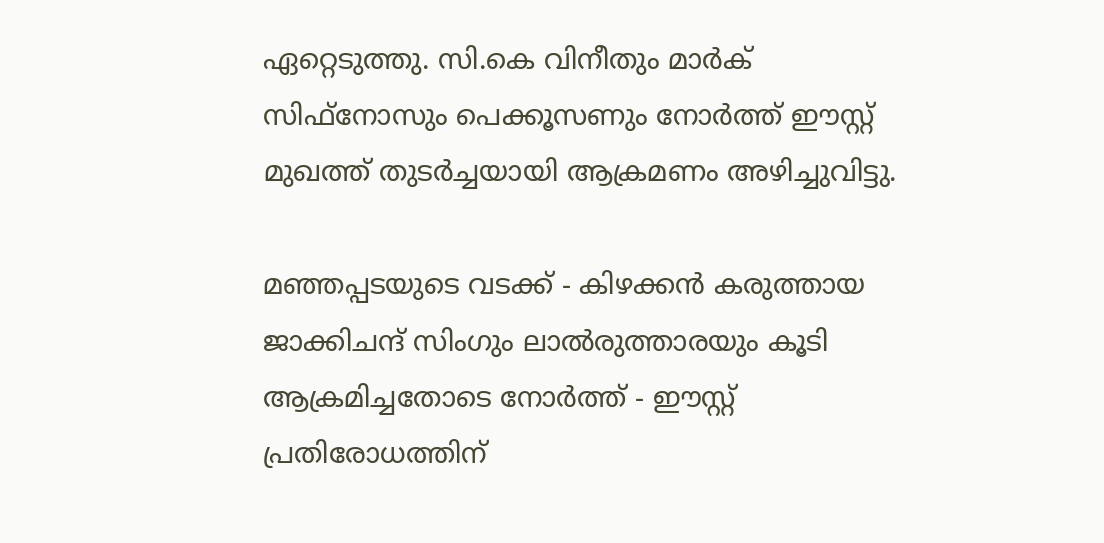ഏറ്റെടുത്തു. സി.കെ വിനീതും മാര്‍ക് സിഫ്നോസും പെക്കൂസണും നോര്‍ത്ത് ഈസ്റ്റ് മുഖത്ത് തുടര്‍ച്ചയായി ആക്രമണം അഴിച്ചുവിട്ടു.

മഞ്ഞപ്പടയുടെ വടക്ക് - കിഴക്കന്‍ കരുത്തായ ജാക്കിചന്ദ് സിംഗും ലാല്‍രുത്താരയും കൂടി ആക്രമിച്ചതോടെ നോര്‍ത്ത് - ഈസ്റ്റ് പ്രതിരോധത്തിന്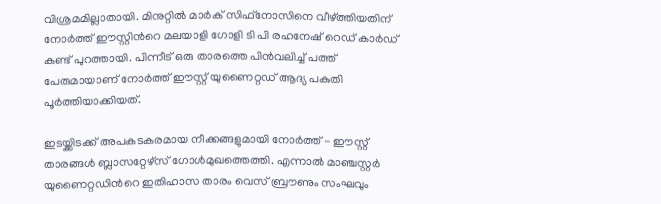വിശ്രമമില്ലാതായി. മിനുറ്റില്‍ മാര്‍ക് സിഫ്നോസിനെ വീഴ്ത്തിയതിന് നോര്‍ത്ത് ഈസ്റ്റിന്‍റെ മലയാളി ഗോളി ടി പി രഹനേഷ് റെഡ് കാര്‍ഡ് കണ്ട് പുറത്തായി. പിന്നീട് ഒരു താരത്തെ പിന്‍വലിച്ച് പത്ത് പേരുമായാണ് നോര്‍ത്ത് ഈസ്റ്റ് യുണൈറ്റഡ് ആദ്യ പകുതി പൂര്‍ത്തിയാക്കിയത്.

ഇടയ്ക്കിടക്ക് അപകടകരമായ നീക്കങ്ങളുമായി നോര്‍ത്ത് - ഈസ്റ്റ് താരങ്ങള്‍ ബ്ലാസറ്റേഴ്സ് ഗോള്‍മുഖത്തെത്തി. എന്നാല്‍ മാഞ്ചസ്റ്റര്‍ യുണൈറ്റഡിന്‍റെ ഇതിഹാസ താരം വെസ് ബ്രൗണും സംഘവും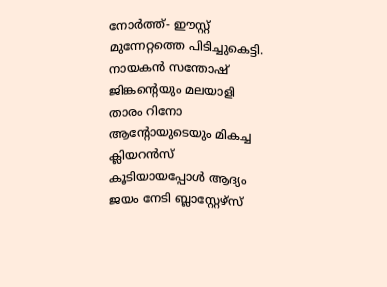നോര്‍ത്ത്- ഈസ്റ്റ് മുന്നേറ്റത്തെ പിടിച്ചുകെട്ടി. നായകന്‍ സന്തോഷ് ജിങ്കന്‍റെയും മലയാളി താരം റിനോ ആന്‍റോയുടെയും മികച്ച ക്ലിയറന്‍സ് കൂടിയായപ്പോള്‍ ആദ്യം ജയം നേടി ബ്ലാസ്റ്റേഴ്സ്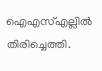ഐഎസ്എല്ലില്‍ തിരിച്ചെത്തി.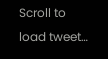Scroll to load tweet…